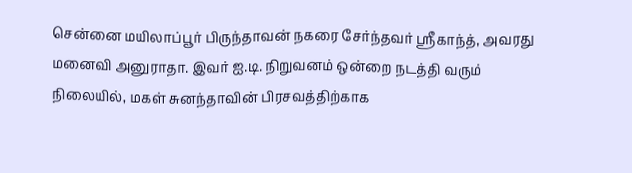சென்னை மயிலாப்பூர் பிருந்தாவன் நகரை சேர்ந்தவர் ஸ்ரீகாந்த், அவரது மனைவி அனுராதா. இவர் ஐ.டி. நிறுவனம் ஒன்றை நடத்தி வரும் நிலையில், மகள் சுனந்தாவின் பிரசவத்திற்காக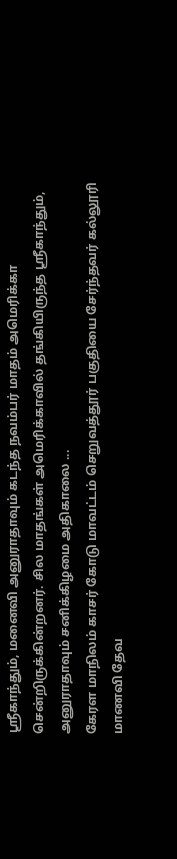ஸ்ரீகாந்தும், மனைவி அனுராதாவும் கடந்த நவம்பர் மாதம் அமெரிக்கா சென்றிருக்கின்றனர். சில மாதங்கள் அமெரிக்காவில் தங்கியிருந்த ஸ்ரீகாந்தும், அனுராதாவும் சனிக்கிழமை அதிகாலை ...
கேரள மாநிலம் காசர் கோடு மாவட்டம் செறுவத்தூர் பகுதியை சேர்ந்தவர் கல்லூரி மாணவி தேவ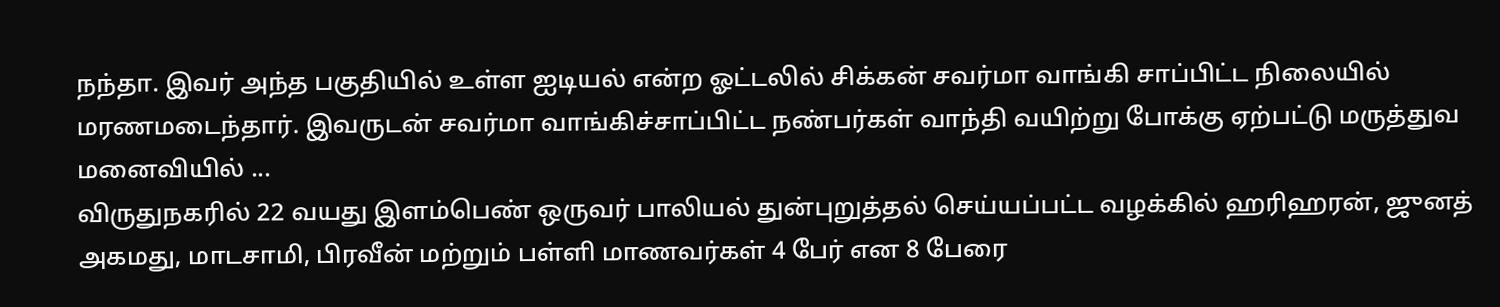நந்தா. இவர் அந்த பகுதியில் உள்ள ஐடியல் என்ற ஓட்டலில் சிக்கன் சவர்மா வாங்கி சாப்பிட்ட நிலையில் மரணமடைந்தார். இவருடன் சவர்மா வாங்கிச்சாப்பிட்ட நண்பர்கள் வாந்தி வயிற்று போக்கு ஏற்பட்டு மருத்துவ மனைவியில் ...
விருதுநகரில் 22 வயது இளம்பெண் ஒருவர் பாலியல் துன்புறுத்தல் செய்யப்பட்ட வழக்கில் ஹரிஹரன், ஜுனத் அகமது, மாடசாமி, பிரவீன் மற்றும் பள்ளி மாணவர்கள் 4 பேர் என 8 பேரை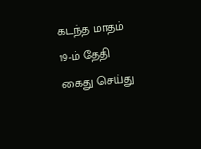கடந்த மாதம் 19-ம் தேதி கைது செய்து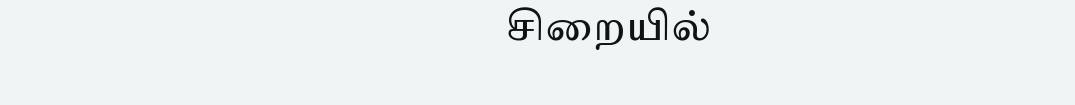சிறையில்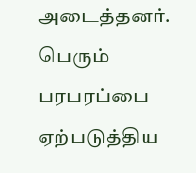அடைத்தனர். பெரும் பரபரப்பை ஏற்படுத்திய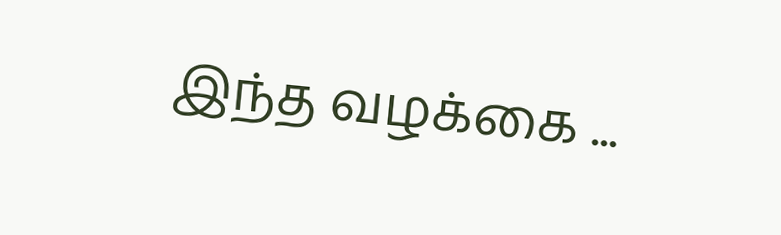இந்த வழக்கை ...